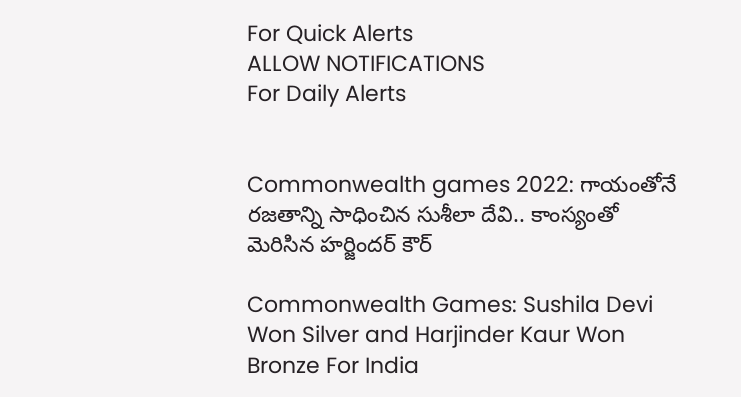For Quick Alerts
ALLOW NOTIFICATIONS
For Daily Alerts


Commonwealth games 2022: గాయంతోనే రజతాన్ని సాధించిన సుశీలా దేవి.. కాంస్యంతో మెరిసిన హర్జిందర్ కౌర్

Commonwealth Games: Sushila Devi Won Silver and Harjinder Kaur Won Bronze For India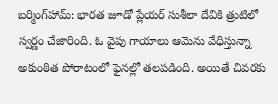బర్మింగ్‌హామ్‌: భారత జూడో ప్లేయర్‌ సుశీలా దేవికి త్రుటిలో స్వర్ణం చేజారింది. ఓ వైపు గాయాలు ఆమెను వేధిస్తున్నా అకుంఠిత పోరాటంలో ఫైనల్లో తలపడింది. అయితే చివరకు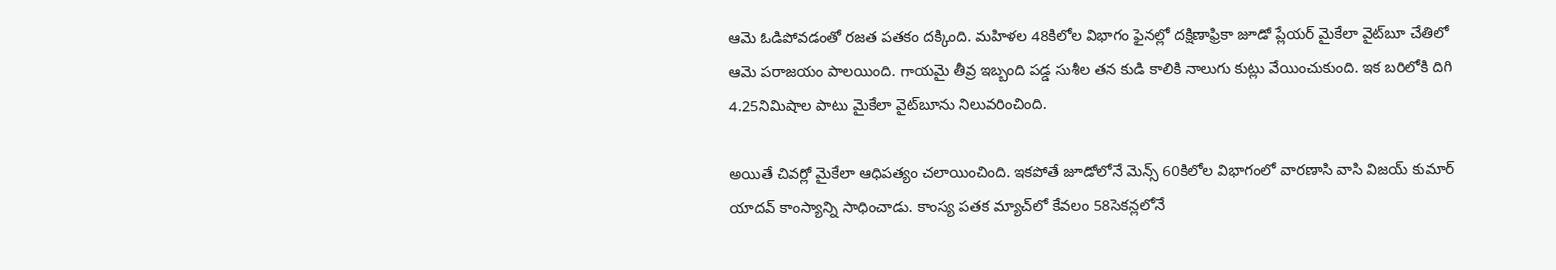ఆమె ఓడిపోవడంతో రజత పతకం దక్కింది. మహిళల 48కిలోల విభాగం ఫైనల్లో దక్షిణాఫ్రికా జూడో ప్లేయర్ మైకేలా వైట్‌బూ చేతిలో ఆమె పరాజయం పాలయింది. గాయమై తీవ్ర ఇబ్బంది పడ్డ సుశీల తన కుడి కాలికి నాలుగు కుట్లు వేయించుకుంది. ఇక బరిలోకి దిగి 4.25నిమిషాల పాటు మైకేలా వైట్‌బూను నిలువరించింది.

అయితే చివర్లో మైకేలా ఆధిపత్యం చలాయించింది. ఇకపోతే జూడోలోనే మెన్స్ 60కిలోల విభాగంలో వారణాసి వాసి విజయ్‌ కుమార్‌ యాదవ్‌ కాంస్యాన్ని సాధించాడు. కాంస్య పతక మ్యాచ్‌లో కేవలం 58సెకన్లలోనే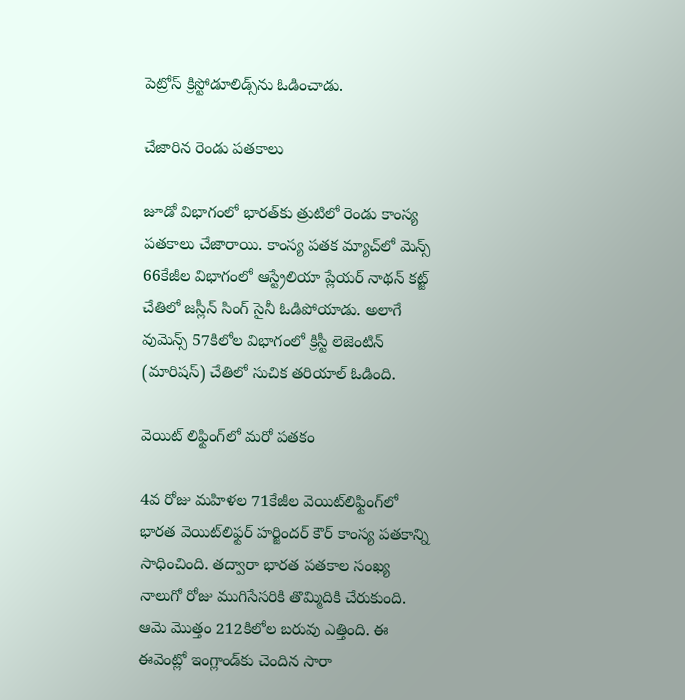పెట్రోస్‌ క్రిస్టోడూలిడ్స్‌‌ను ఓడించాడు.

చేజారిన రెండు పతకాలు

జూడో విభాగంలో భారత్‌కు త్రుటిలో రెండు కాంస్య పతకాలు చేజారాయి. కాంస్య పతక మ్యాచ్‌‌లో మెన్స్ 66కేజీల విభాగంలో ఆస్ట్రేలియా ప్లేయర్ నాథన్‌ కట్జ్‌ చేతిలో జస్లీన్‌ సింగ్‌ సైనీ ఓడిపోయాడు. అలాగే వుమెన్స్ 57కిలోల విభాగంలో క్రిస్టీ లెజెంటిన్‌ (మారిషస్‌) చేతిలో సుచిక తరియాల్‌ ఓడింది.

వెయిట్ లిఫ్టింగ్‌లో మరో పతకం

4వ రోజు మహిళల 71కేజీల వెయిట్‌లిఫ్టింగ్‌లో భారత వెయిట్‌లిఫ్టర్ హర్జిందర్ కౌర్ కాంస్య పతకాన్ని సాధించింది. తద్వారా భారత పతకాల సంఖ్య నాలుగో రోజు ముగిసేసరికి తొమ్మిదికి చేరుకుంది. ఆమె మొత్తం 212కిలోల బరువు ఎత్తింది. ఈ ఈవెంట్లో ఇంగ్లాండ్‌కు చెందిన సారా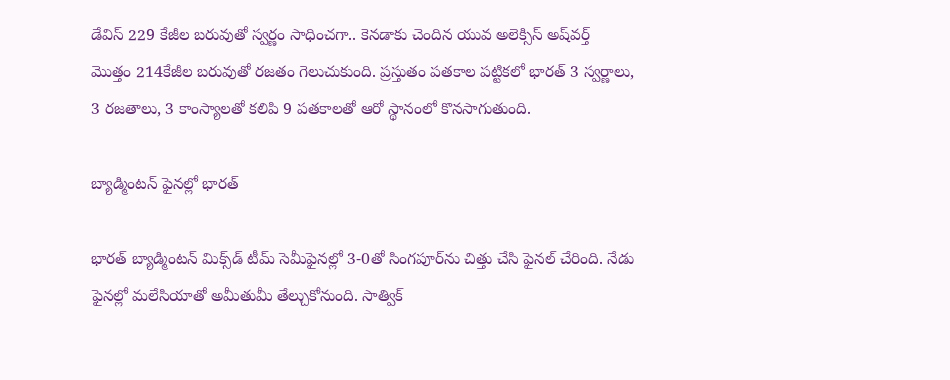డేవిస్ 229 కేజీల బరువుతో స్వర్ణం సాధించగా.. కెనడాకు చెందిన యువ అలెక్సిస్ అష్‌వర్త్ మొత్తం 214కేజీల బరువుతో రజతం గెలుచుకుంది. ప్రస్తుతం పతకాల పట్టికలో భారత్‌ 3 స్వర్ణాలు, 3 రజతాలు, 3 కాంస్యాలతో కలిపి 9 పతకాలతో ఆరో స్థానంలో కొనసాగుతుంది.

బ్యాడ్మింటన్‌ ఫైనల్లో భారత్‌

భారత్‌ బ్యాడ్మింటన్‌ మిక్స్‌డ్‌ టీమ్‌ సెమీఫైనల్లో 3-0తో సింగపూర్‌ను చిత్తు చేసి ఫైనల్ చేరింది. నేడు ఫైనల్లో మలేసియాతో అమీతుమీ తేల్చుకోనుంది. సాత్విక్‌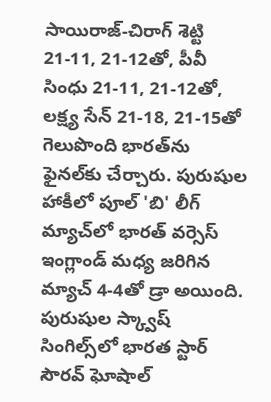సాయిరాజ్‌-చిరాగ్‌ శెట్టి 21-11, 21-12తో, పీవీ సింధు 21-11, 21-12తో, లక్ష్య సేన్‌ 21-18, 21-15తో గెలుపొంది భారత్‌ను ఫైనల్‌కు చేర్చారు. పురుషుల హాకీలో పూల్‌ 'బి' లీగ్‌ మ్యాచ్‌‌లో భారత్‌ వర్సెస్ ఇంగ్లాండ్ మధ్య జరిగిన మ్యాచ్ 4-4తో డ్రా అయింది. పురుషుల స్క్వాష్‌ సింగిల్స్‌లో భారత స్టార్‌ సౌరవ్‌ ఘోషాల్‌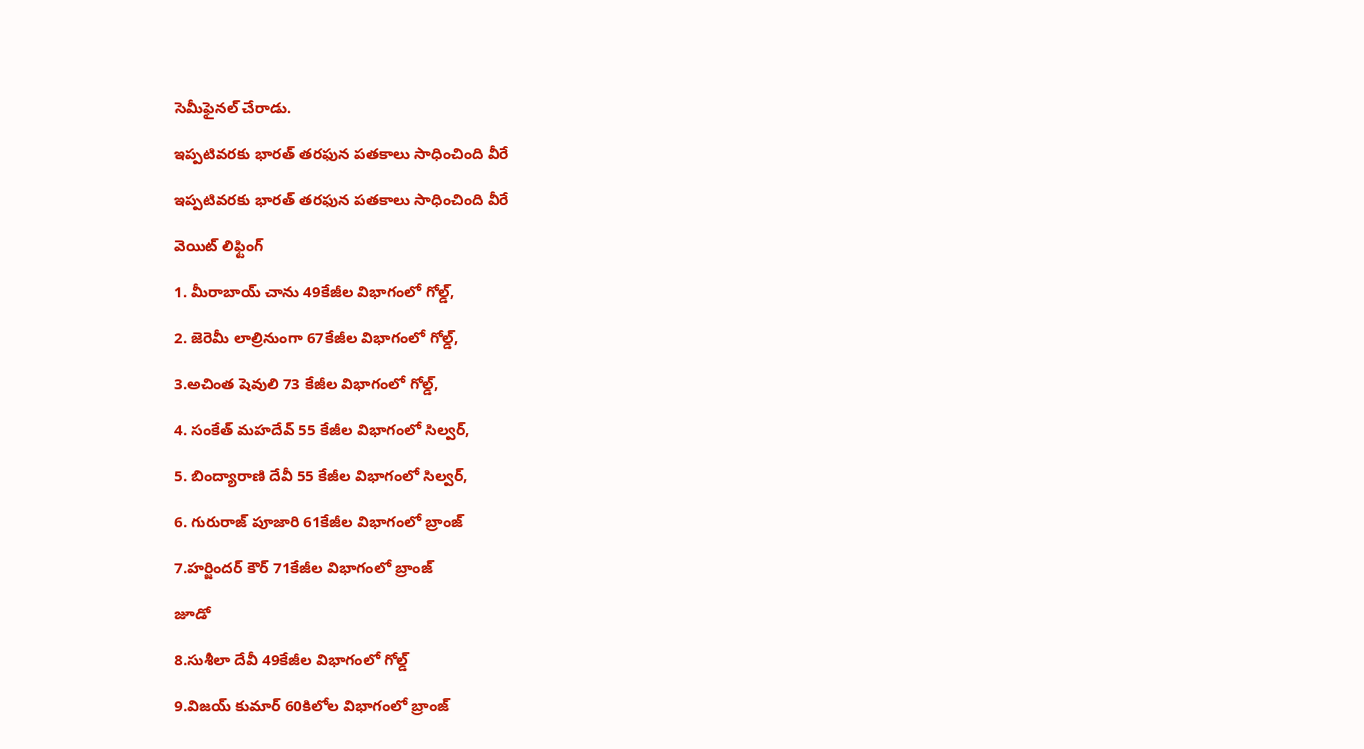సెమీఫైనల్‌ చేరాడు.

ఇప్పటివరకు భారత్ తరఫున పతకాలు సాధించింది వీరే

ఇప్పటివరకు భారత్ తరఫున పతకాలు సాధించింది వీరే

వెయిట్ లిఫ్టింగ్

1. మీరాబాయ్‌ చాను 49కేజీల విభాగంలో గోల్డ్,

2. జెరెమీ లాల్రినుంగా 67కేజీల విభాగంలో గోల్డ్,

3.అచింత షెవులి 73 కేజీల విభాగంలో గోల్డ్,

4. సంకేత్ మహదేవ్ 55 కేజీల విభాగంలో సిల్వర్,

5. బింద్యారాణి దేవీ 55 కేజీల విభాగంలో సిల్వర్,

6. గురురాజ్ పూజారి 61కేజీల విభాగంలో బ్రాంజ్

7.హర్జిందర్ కౌర్ 71కేజీల విభాగంలో బ్రాంజ్

జూడో

8.సుశీలా దేవీ 49కేజీల విభాగంలో గోల్డ్

9.విజయ్ కుమార్ 60కిలోల విభాగంలో బ్రాంజ్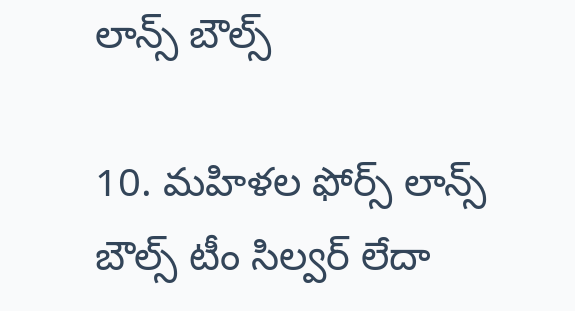లాన్స్ బౌల్స్

10. మహిళల ఫోర్స్ లాన్స్ బౌల్స్ టీం సిల్వర్ లేదా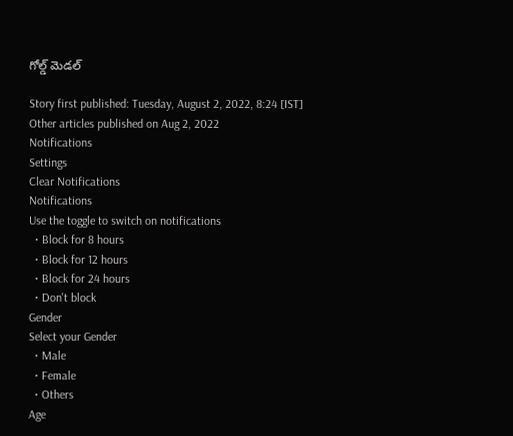గోల్డ్ మెడల్

Story first published: Tuesday, August 2, 2022, 8:24 [IST]
Other articles published on Aug 2, 2022
Notifications
Settings
Clear Notifications
Notifications
Use the toggle to switch on notifications
  • Block for 8 hours
  • Block for 12 hours
  • Block for 24 hours
  • Don't block
Gender
Select your Gender
  • Male
  • Female
  • Others
Age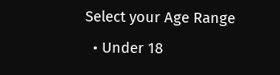Select your Age Range
  • Under 18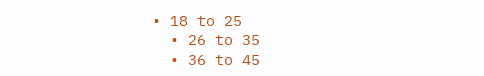• 18 to 25
  • 26 to 35
  • 36 to 45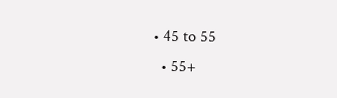• 45 to 55
  • 55+